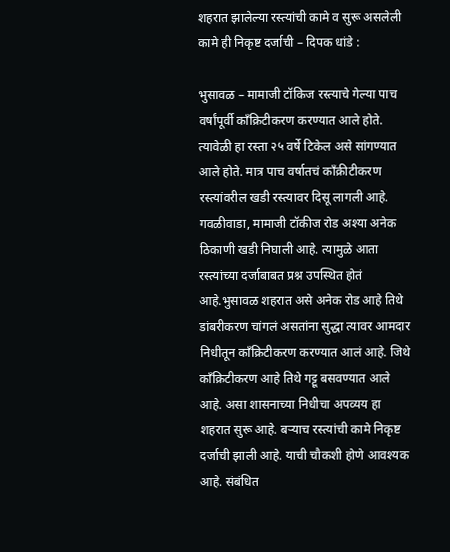शहरात झालेल्या रस्त्यांची कामे व सुरू असलेली कामे ही निकृष्ट दर्जाची – दिपक धांडे :

भुसावळ – मामाजी टॉकिज रस्त्याचे गेल्या पाच वर्षांपूर्वी काँक्रिटीकरण करण्यात आले होते. त्यावेळी हा रस्ता २५ वर्षे टिकेल असे सांगण्यात आले होते. मात्र पाच वर्षातचं काँक्रीटीकरण रस्त्यांवरील खडी रस्त्यावर दिसू लागली आहे. गवळीवाडा, मामाजी टॉकीज रोड अश्या अनेक ठिकाणी खडी निघाली आहे. त्यामुळे आता रस्त्यांच्या दर्जाबाबत प्रश्न उपस्थित होतं आहे.भुसावळ शहरात असे अनेक रोड आहे तिथे डांबरीकरण चांगलं असतांना सुद्धा त्यावर आमदार निधीतून काँक्रिटीकरण करण्यात आलं आहे. जिथे काँक्रिटीकरण आहे तिथे गट्टू बसवण्यात आले आहे. असा शासनाच्या निधीचा अपव्यय हा शहरात सुरू आहे. बऱ्याच रस्त्यांची कामे निकृष्ट दर्जाची झाली आहे. याची चौकशी होणे आवश्यक आहे. संबंधित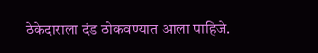ठेकेदाराला दंड ठोकवण्यात आला पाहिजे.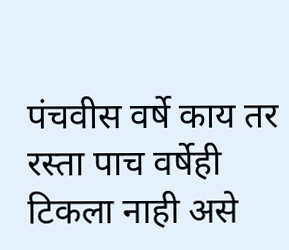पंचवीस वर्षे काय तर रस्ता पाच वर्षेही टिकला नाही असे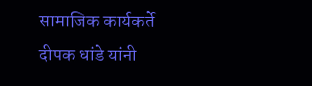सामाजिक कार्यकर्ते दीपक धांडे यांनी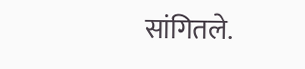सांगितले.